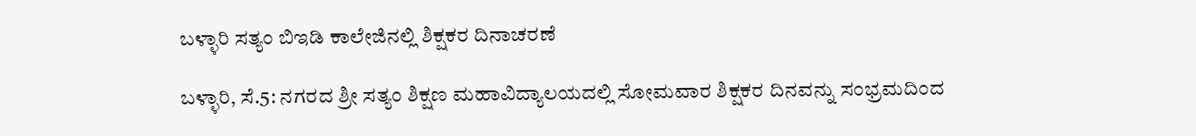ಬಳ್ಳಾರಿ ಸತ್ಯಂ‌ ಬಿಇಡಿ ಕಾಲೇಜಿನಲ್ಲಿ ಶಿಕ್ಷಕರ‌ ದಿನಾಚರಣೆ

ಬಳ್ಳಾರಿ, ಸೆ.5: ನಗರದ ಶ್ರೀ ಸತ್ಯಂ ಶಿಕ್ಷಣ ಮಹಾವಿದ್ಯಾಲಯದಲ್ಲಿ ಸೋಮವಾರ ಶಿಕ್ಷಕರ ದಿನವನ್ನು ಸಂಭ್ರಮದಿಂದ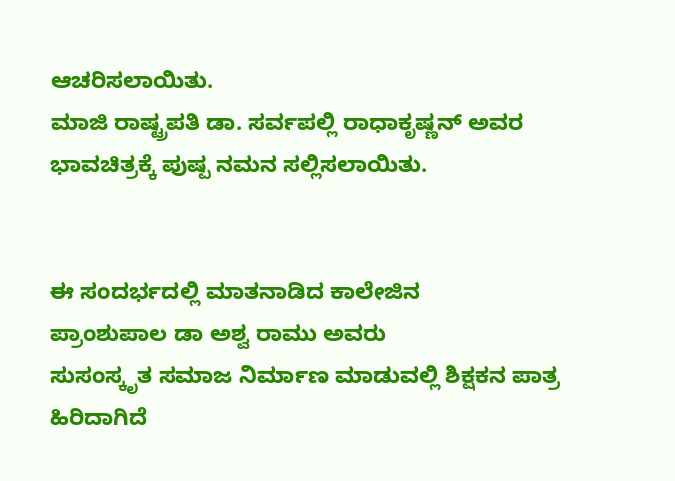ಆಚರಿಸಲಾಯಿತು.
ಮಾಜಿ ರಾಷ್ಟ್ರಪತಿ ಡಾ. ಸರ್ವಪಲ್ಲಿ ರಾಧಾಕೃಷ್ಣನ್ ಅವರ ಭಾವಚಿತ್ರಕ್ಕೆ ಪುಷ್ಪ ನಮನ ಸಲ್ಲಿಸಲಾಯಿತು.


ಈ ಸಂದರ್ಭದಲ್ಲಿ‌ ಮಾತನಾಡಿದ ಕಾಲೇಜಿನ
ಪ್ರಾಂಶುಪಾಲ ಡಾ ಅಶ್ವ ರಾಮು ಅವರು
ಸುಸಂಸ್ಕೃತ ಸಮಾಜ ನಿರ್ಮಾಣ ಮಾಡುವಲ್ಲಿ ಶಿಕ್ಷಕನ ಪಾತ್ರ ಹಿರಿದಾಗಿದೆ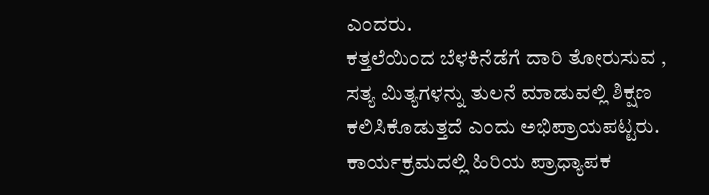ಎಂದರು.
ಕತ್ತಲೆಯಿಂದ ಬೆಳಕಿನೆಡೆಗೆ ದಾರಿ ತೋರುಸುವ , ಸತ್ಯ ಮಿತ್ಯಗಳನ್ನು ತುಲನೆ ಮಾಡುವಲ್ಲಿ ಶಿಕ್ಷಣ ಕಲಿಸಿಕೊಡುತ್ತದೆ ಎಂದು ಅಭಿಪ್ರಾಯಪಟ್ಟರು.
ಕಾರ್ಯಕ್ರಮದಲ್ಲಿ ಹಿರಿಯ ಪ್ರಾಧ್ಯಾಪಕ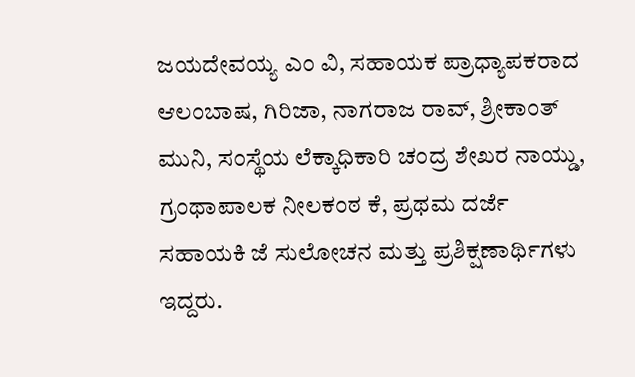ಜಯದೇವಯ್ಯ ಎಂ ವಿ, ಸಹಾಯಕ ಪ್ರಾಧ್ಯಾಪಕರಾದ ಆಲಂಬಾಷ, ಗಿರಿಜಾ, ನಾಗರಾಜ ರಾವ್, ಶ್ರೀಕಾಂತ್ ಮುನಿ, ಸಂಸ್ಥೆಯ ಲೆಕ್ಕಾಧಿಕಾರಿ ಚಂದ್ರ ಶೇಖರ ನಾಯ್ಡು, ಗ್ರಂಥಾಪಾಲಕ ನೀಲಕಂಠ ಕೆ, ಪ್ರಥಮ ದರ್ಜೆ ಸಹಾಯಕಿ ಜೆ ಸುಲೋಚನ ಮತ್ತು ಪ್ರಶಿಕ್ಷಣಾರ್ಥಿಗಳು ಇದ್ದರು.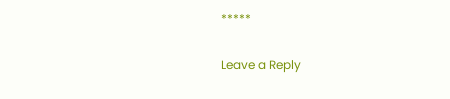*****

Leave a Reply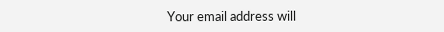Your email address will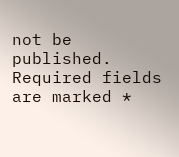not be published. Required fields are marked *